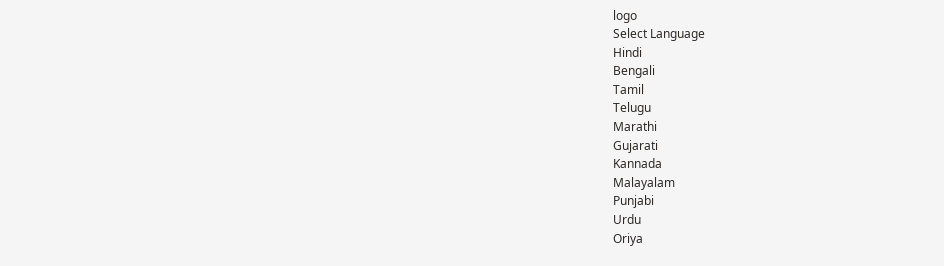logo
Select Language
Hindi
Bengali
Tamil
Telugu
Marathi
Gujarati
Kannada
Malayalam
Punjabi
Urdu
Oriya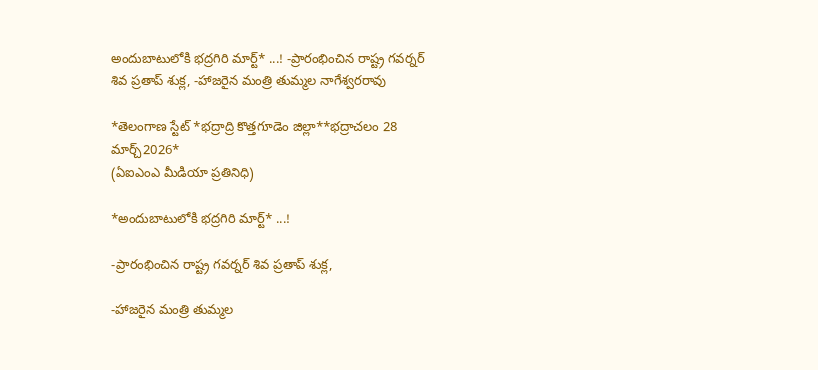అందుబాటులోకి భద్రగిరి మార్ట్* ...! -ప్రారంభించిన రాష్ట్ర గవర్నర్ శివ ప్రతాప్ శుక్ల, -హాజరైన మంత్రి తుమ్మల నాగేశ్వరరావు

*తెలంగాణ స్టేట్ *భద్రాద్రి కొత్తగూడెం జిల్లా**భద్రాచలం 28 మార్చ్2026*
(ఏఐఎంఎ మీడియా ప్రతినిధి)

*అందుబాటులోకి భద్రగిరి మార్ట్* ...!

-ప్రారంభించిన రాష్ట్ర గవర్నర్ శివ ప్రతాప్ శుక్ల,

-హాజరైన మంత్రి తుమ్మల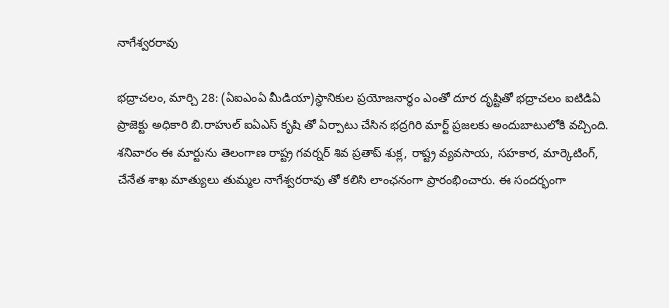నాగేశ్వరరావు

భద్రాచలం, మార్చి 28: (ఏఐఎంఏ మీడియా)స్థానికుల ప్రయోజనార్థం ఎంతో దూర దృష్టితో భద్రాచలం ఐటిడిఏ ప్రాజెక్టు అధికారి బి.రాహుల్ ఐఏఎస్ కృషి తో ఏర్పాటు చేసిన భద్రగిరి మార్ట్ ప్రజలకు అందుబాటులోకి వచ్చింది. శనివారం ఈ మార్టును తెలంగాణ రాష్ట్ర గవర్నర్ శివ ప్రతాప్ శుక్ల, రాష్ట్ర వ్యవసాయ, సహకార, మార్కెటింగ్, చేనేత శాఖ మాత్యులు తుమ్మల నాగేశ్వరరావు తో కలిసి లాంఛనంగా ప్రారంభించారు. ఈ సందర్భంగా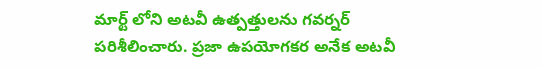మార్ట్ లోని అటవీ ఉత్పత్తులను గవర్నర్ పరిశీలించారు. ప్రజా ఉపయోగకర అనేక అటవీ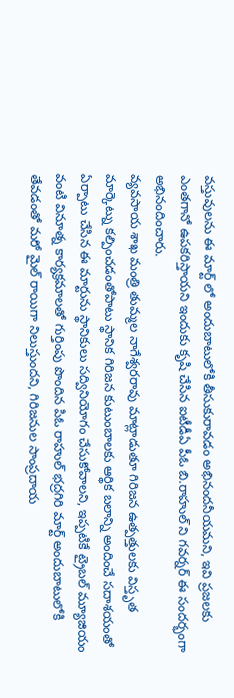వస్తువులను ఈ మార్ట్ లో అందుబాటులోకి తీసుకురావడం అభినందనీయమని, ఇవి ప్రజలకు ఎంతగానో ఉపకరిస్తాయని ఇందుకు కృషి చేసిన ఐటీడీఏ పీఓ బి.రాహుల్ ని గవర్నర్ ఈ సందర్భంగా అభినందించారు.
వ్యవసాయ శాఖ మంత్రి తుమ్మల నాగేశ్వరరావు మాట్లాడుతూ గిరిజన ఉత్పత్తులకు విస్తృత మార్కెట్ను కల్పించడంతోపాటు స్థానిక గిరిజన కుటుంబాలకు ఆర్థిక బలాన్ని అందించే సదాశయంతో ఏర్పాటు చేసిన ఈ మార్టును స్థానికులు సద్వినియోగం చేసుకోవాలని, ఇప్పటికే ట్రైబల్ మ్యూజియం వంటి వినూత్న కార్యక్రమాలతో గుర్తింపు పొందిన పిఓ రాహుల్ భద్రగిరి మార్ట్ అందుబాటులోకి తేవడంతో మరో మైల్ రాయిగా నిలుస్తుందని, గిరిజనుల సాంప్రదాయ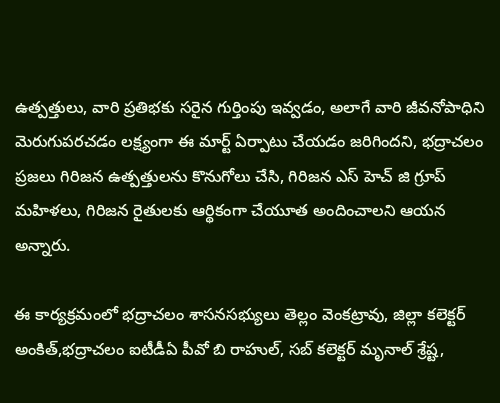ఉత్పత్తులు, వారి ప్రతిభకు సరైన గుర్తింపు ఇవ్వడం, అలాగే వారి జీవనోపాధిని మెరుగుపరచడం లక్ష్యంగా ఈ మార్ట్ ఏర్పాటు చేయడం జరిగిందని, భద్రాచలం ప్రజలు గిరిజన ఉత్పత్తులను కొనుగోలు చేసి, గిరిజన ఎస్ హెచ్ జి గ్రూప్ మహిళలు, గిరిజన రైతులకు ఆర్థికంగా చేయూత అందించాలని ఆయన అన్నారు.

ఈ కార్యక్రమంలో భద్రాచలం శాసనసభ్యులు తెల్లం వెంకట్రావు, జిల్లా కలెక్టర్ అంకిత్,భద్రాచలం ఐటీడీఏ పీవో బి రాహుల్, సబ్ కలెక్టర్ మృనాల్ శ్రేష్ట,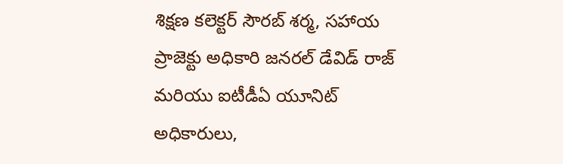శిక్షణ కలెక్టర్ సౌరబ్ శర్మ, సహాయ ప్రాజెక్టు అధికారి జనరల్ డేవిడ్ రాజ్ మరియు ఐటీడీఏ యూనిట్ అధికారులు,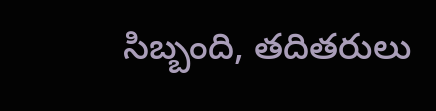సిబ్బంది, తదితరులు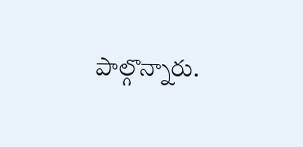పాల్గొన్నారు.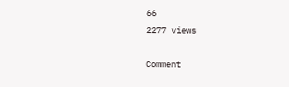66
2277 views

Comment